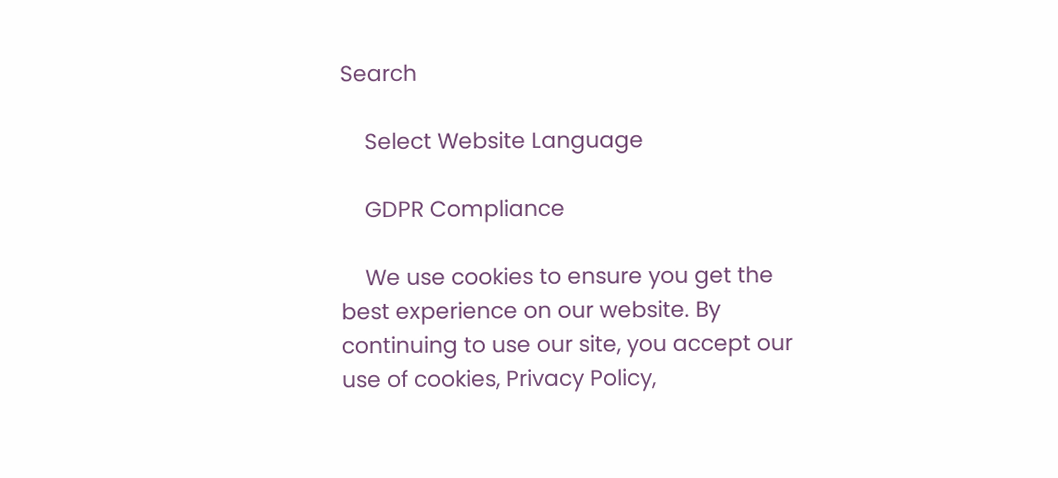Search

    Select Website Language

    GDPR Compliance

    We use cookies to ensure you get the best experience on our website. By continuing to use our site, you accept our use of cookies, Privacy Policy,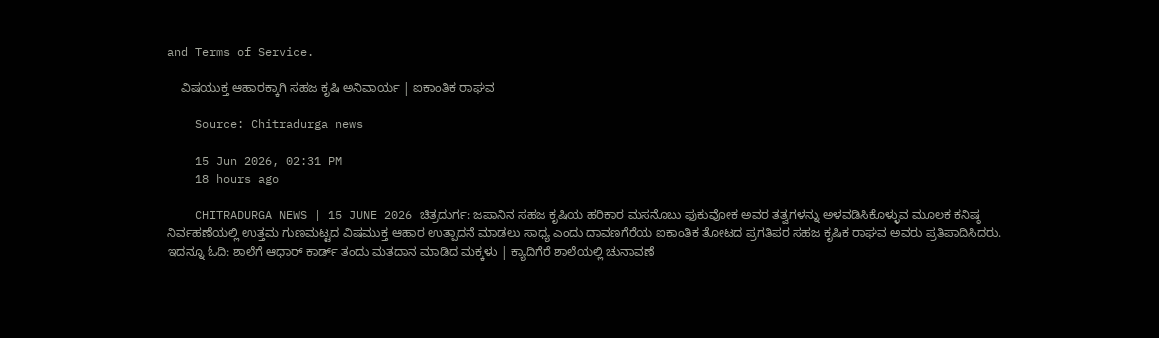and Terms of Service.

    ವಿಷಯುಕ್ತ ಆಹಾರಕ್ಕಾಗಿ ಸಹಜ ಕೃಷಿ ಅನಿವಾರ್ಯ | ಐಕಾಂತಿಕ ರಾಘವ

    Source: Chitradurga news

    15 Jun 2026, 02:31 PM
    18 hours ago

    CHITRADURGA NEWS | 15 JUNE 2026 ಚಿತ್ರದುರ್ಗ: ಜಪಾನಿನ ಸಹಜ ಕೃಷಿಯ ಹರಿಕಾರ ಮಸನೊಬು ಫುಕುವೋಕ ಅವರ ತತ್ವಗಳನ್ನು ಅಳವಡಿಸಿಕೊಳ್ಳುವ ಮೂಲಕ ಕನಿಷ್ಠ ನಿರ್ವಹಣೆಯಲ್ಲಿ ಉತ್ತಮ ಗುಣಮಟ್ಟದ ವಿಷಮುಕ್ತ ಆಹಾರ ಉತ್ಪಾದನೆ ಮಾಡಲು ಸಾಧ್ಯ ಎಂದು ದಾವಣಗೆರೆಯ ಐಕಾಂತಿಕ ತೋಟದ ಪ್ರಗತಿಪರ ಸಹಜ ಕೃಷಿಕ ರಾಘವ ಅವರು ಪ್ರತಿಪಾದಿಸಿದರು. ಇದನ್ನೂ ಓದಿ: ಶಾಲೆಗೆ‌‌ ಆಧಾರ್ ಕಾರ್ಡ್ ತಂದು ಮತದಾನ ಮಾಡಿದ ಮಕ್ಕಳು | ಕ್ಯಾದಿಗೆರೆ ಶಾಲೆಯಲ್ಲಿ ಚುನಾವಣೆ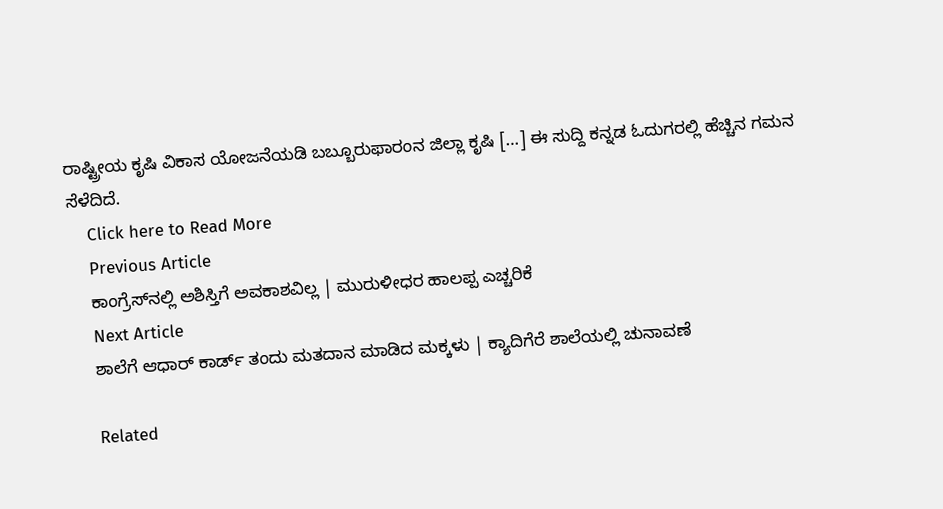ರಾಷ್ಟ್ರೀಯ ಕೃಷಿ ವಿಕಾಸ ಯೋಜನೆಯಡಿ ಬಬ್ಬೂರುಫಾರಂನ ಜಿಲ್ಲಾ ಕೃಷಿ […] ಈ ಸುದ್ದಿ ಕನ್ನಡ ಓದುಗರಲ್ಲಿ ಹೆಚ್ಚಿನ ಗಮನ ಸೆಳೆದಿದೆ.
    Click here to Read More
    Previous Article
    ಕಾಂಗ್ರೆಸ್‌ನಲ್ಲಿ ಅಶಿಸ್ತಿಗೆ ಅವಕಾಶವಿಲ್ಲ | ಮುರುಳೀಧರ ಹಾಲಪ್ಪ ಎಚ್ಚರಿಕೆ
    Next Article
    ಶಾಲೆಗೆ‌‌ ಆಧಾರ್ ಕಾರ್ಡ್ ತಂದು ಮತದಾನ ಮಾಡಿದ ಮಕ್ಕಳು | ಕ್ಯಾದಿಗೆರೆ ಶಾಲೆಯಲ್ಲಿ ಚುನಾವಣೆ

    Related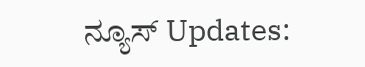ನ್ಯೂಸ್ Updates: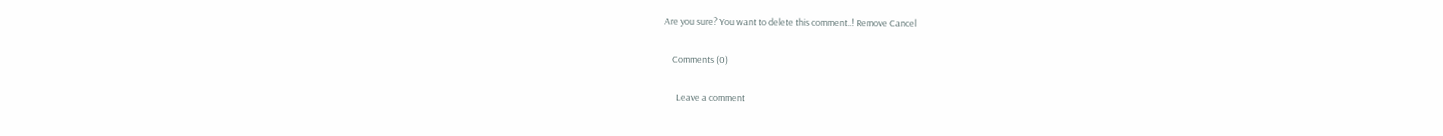Are you sure? You want to delete this comment..! Remove Cancel

    Comments (0)

      Leave a comment